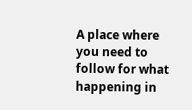A place where you need to follow for what happening in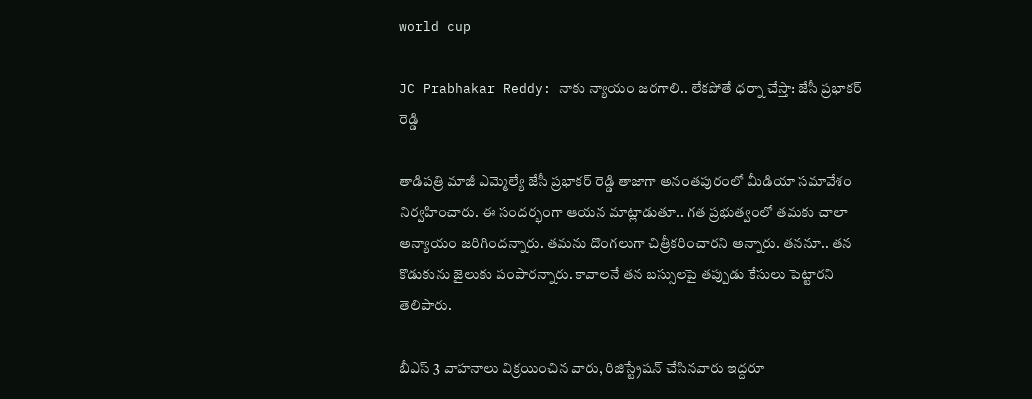world cup

JC Prabhakar Reddy: నాకు న్యాయం జ‌ర‌గాలి.. లేక‌పోతే ధ‌ర్నా చేస్తా: జేసీ ప్రభాకర్ రెడ్డి

తాడిపత్రి మాజీ ఎమ్మెల్యే జేసీ ప్రభాకర్ రెడ్డి తాజాగా అనంత‌పురంలో మీడియా స‌మావేశం నిర్వ‌హించారు. ఈ సంద‌ర్భంగా ఆయ‌న మాట్లాడుతూ.. గ‌త ప్రభుత్వంలో తమకు చాలా అన్యాయం జరిగిందన్నారు. తమను దొంగలుగా చిత్రీకరించారని అన్నారు. తననూ.. తన కొడుకును జైలుకు పంపారన్నారు. కావాల‌నే త‌న బ‌స్సుల‌పై త‌ప్పుడు కేసులు పెట్టార‌ని తెలిపారు.

బీఎస్ 3 వాహ‌నాలు విక్ర‌యించిన వారు, రిజిస్ట్రేష‌న్ చేసిన‌వారు ఇద్ద‌రూ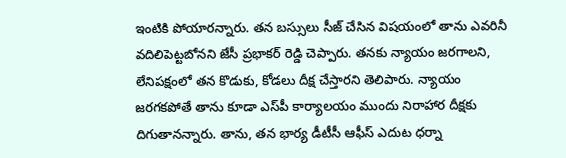ఇంటికి పోయార‌న్నారు. త‌న‌ బస్సులు సీజ్ చేసిన విషయంలో తాను ఎవరినీ వదిలిపెట్టబోనని జేసీ ప్రభాకర్ రెడ్డి చెప్పారు. త‌న‌కు న్యాయం జ‌ర‌గాల‌ని, లేనిప‌క్షంలో త‌న కొడుకు, కోడ‌లు దీక్ష చేస్తార‌ని తెలిపారు. న్యాయం జ‌ర‌గ‌క‌పోతే తాను కూడా ఎస్‌పీ కార్యాల‌యం ముందు నిరాహార దీక్ష‌కు దిగుతాన‌న్నారు. తాను, త‌న భార్య డీటీసీ ఆఫీస్ ఎదుట ధ‌ర్నా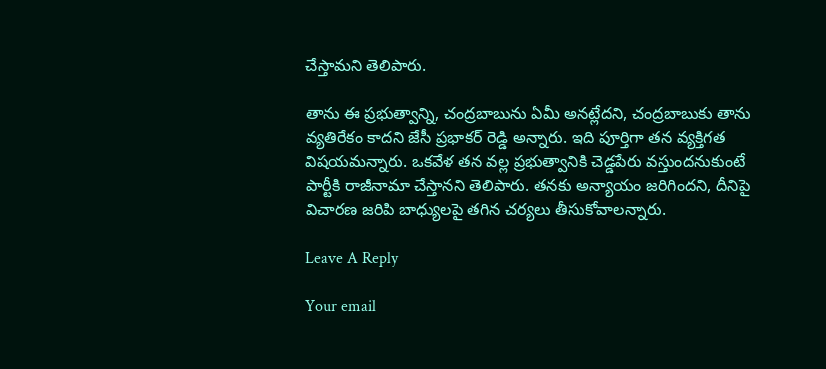చేస్తామ‌ని తెలిపారు.

తాను ఈ ప్రభుత్వాన్ని, చంద్రబాబును ఏమీ అనట్లేదని, చంద్రబాబుకు తాను వ్యతిరేకం కాదని జేసీ ప్రభాకర్ రెడ్డి అన్నారు. ఇది పూర్తిగా త‌న వ్య‌క్తిగ‌త విష‌య‌మ‌న్నారు. ఒక‌వేళ‌ తన వల్ల ప్రభుత్వానికి చెడ్డపేరు వస్తుందనుకుంటే పార్టీకి రాజీనామా చేస్తానని తెలిపారు. తనకు అన్యాయం జరిగిందని, దీనిపై విచారణ జరిపి బాధ్యులపై తగిన చర్యలు తీసుకోవాలన్నారు.

Leave A Reply

Your email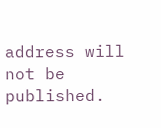address will not be published.